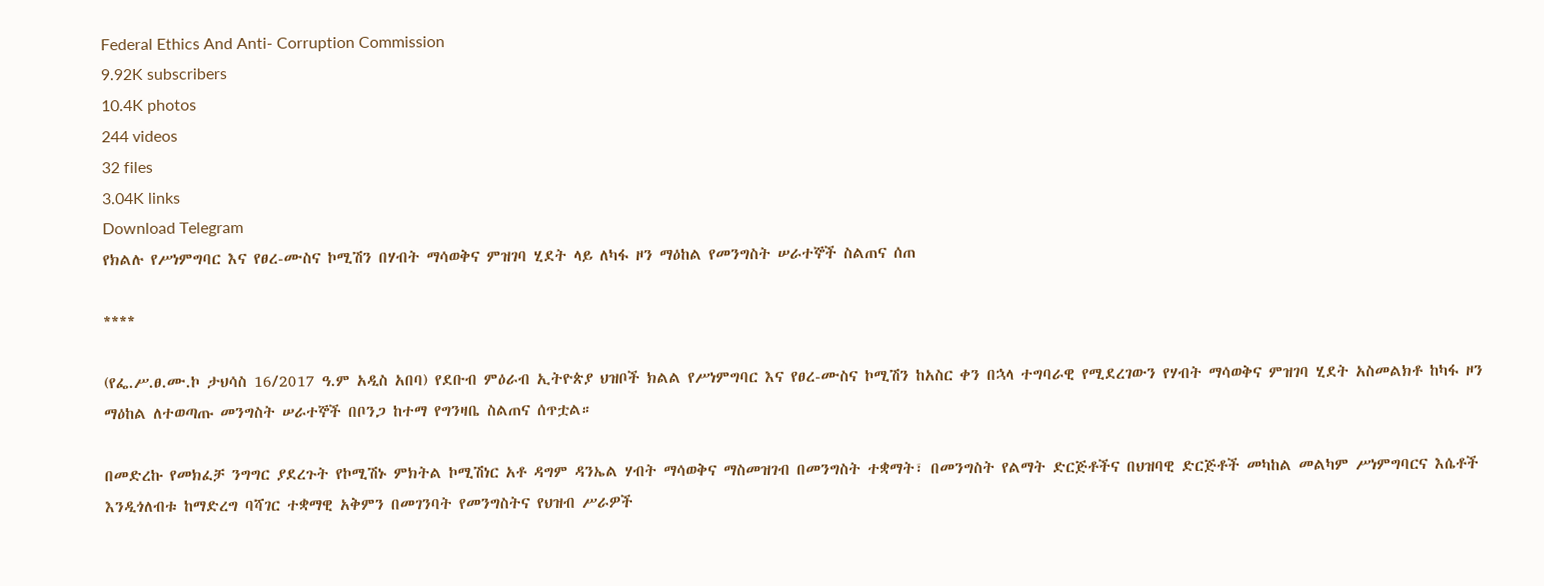Federal Ethics And Anti- Corruption Commission
9.92K subscribers
10.4K photos
244 videos
32 files
3.04K links
Download Telegram
የክልሉ የሥነምግባር እና የፀረ-ሙስና ኮሚሽን በሃብት ማሳወቅና ምዝገባ ሂደት ላይ ለካፋ ዞን ማዕከል የመንግስት ሠራተኞች ስልጠና ሰጠ

****

(የፌ.ሥ.ፀ.ሙ.ኮ ታህሳስ 16/2017 ዓ.ም አዲስ አበባ) የደቡብ ምዕራብ ኢትዮጵያ ህዝቦች ክልል የሥነምግባር እና የፀረ-ሙስና ኮሚሽን ከአስር ቀን በኋላ ተግባራዊ የሚደረገውን የሃብት ማሳወቅና ምዝገባ ሂደት አስመልክቶ ከካፋ ዞን ማዕከል ለተወጣጡ መንግስት ሠራተኞች በቦንጋ ከተማ የግንዛቤ ስልጠና ሰጥቷል።

በመድረኩ የመክፈቻ ንግግር ያደረጉት የኮሚሽኑ ምክትል ኮሚሽነር አቶ ዳግም ዳንኤል ሃብት ማሳወቅና ማስመዝገብ በመንግስት ተቋማት፣ በመንግስት የልማት ድርጅቶችና በህዝባዊ ድርጅቶች መካከል መልካም ሥነምግባርና እሴቶች እንዲጎለብቱ ከማድረግ ባሻገር ተቋማዊ አቅምን በመገንባት የመንግስትና የህዝብ ሥራዎች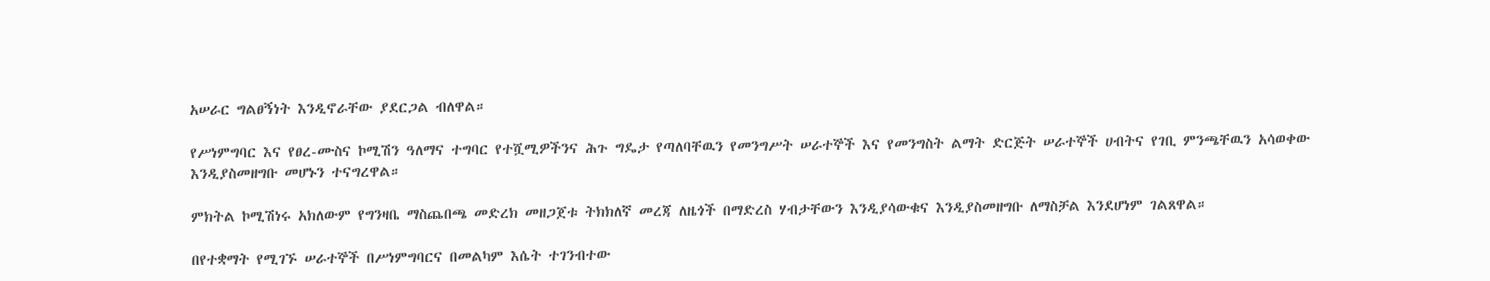አሠራር ግልፀኝነት እንዲኖራቸው ያደርጋል ብለዋል።

የሥነምግባር እና የፀረ-ሙስና ኮሚሽን ዓለማና ተግባር የተሿሚዎችንና ሕጉ ግዴታ የጣለባቸዉን የመንግሥት ሠራተኞች እና የመንግስት ልማት ድርጅት ሠራተኞች ሀብትና የገቢ ምንጫቸዉን አሳወቀው እንዲያስመዘግቡ መሆኑን ተናግረዋል።

ምክትል ኮሚሽነሩ አክለውም የግንዛቤ ማስጨበጫ መድረክ መዘጋጀቱ ትክክለኛ መረጃ ለዜጎች በማድረስ ሃብታቸውን እንዲያሳውቁና እንዲያስመዘግቡ ለማስቻል እንደሆነም ገልጸዋል።

በየተቋማት የሚገኙ ሠራተኞች በሥነምግባርና በመልካም እሴት ተገንብተው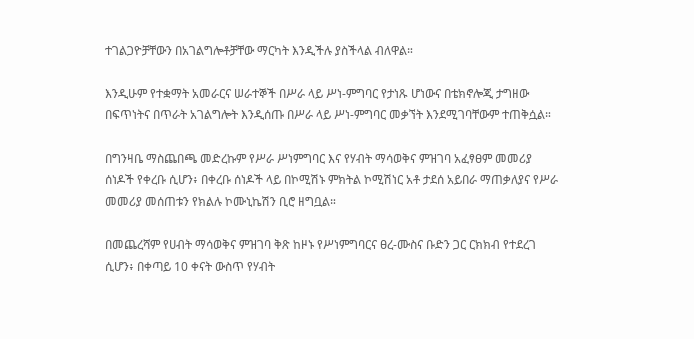ተገልጋዮቻቸውን በአገልግሎቶቻቸው ማርካት እንዲችሉ ያስችላል ብለዋል።

እንዲሁም የተቋማት አመራርና ሠራተኞች በሥራ ላይ ሥነ-ምግባር የታነጹ ሆነውና በቴክኖሎጂ ታግዘው በፍጥነትና በጥራት አገልግሎት እንዲሰጡ በሥራ ላይ ሥነ-ምግባር መቃኘት እንደሚገባቸውም ተጠቅሷል።

በግንዛቤ ማስጨበጫ መድረኩም የሥራ ሥነምግባር እና የሃብት ማሳወቅና ምዝገባ አፈፃፀም መመሪያ ሰነዶች የቀረቡ ሲሆን፥ በቀረቡ ሰነዶች ላይ በኮሚሽኑ ምክትል ኮሚሽነር አቶ ታደሰ አይበራ ማጠቃለያና የሥራ መመሪያ መሰጠቱን የክልሉ ኮሙኒኬሽን ቢሮ ዘግቧል።

በመጨረሻም የሀብት ማሳወቅና ምዝገባ ቅጽ ከዞኑ የሥነምግባርና ፀረ-ሙስና ቡድን ጋር ርክክብ የተደረገ ሲሆን፥ በቀጣይ 10 ቀናት ውስጥ የሃብት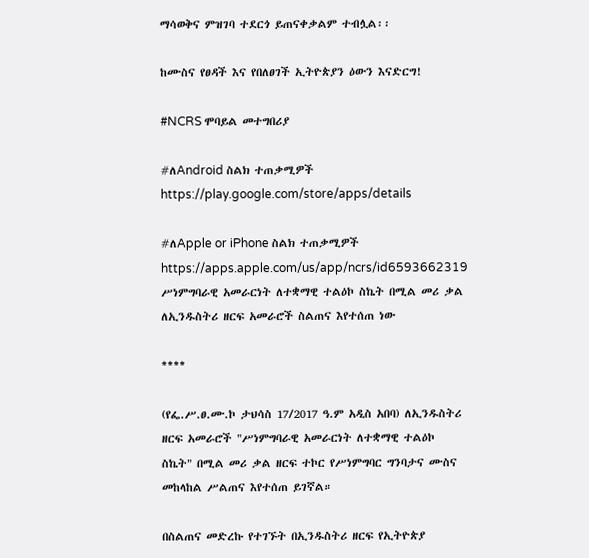ማሳወቅና ምዝገባ ተደርጎ ይጠናቀቃልም ተብሏል፡፡

ከሙስና የፀዳች እና የበለፀገች ኢትዮጵያን ዕውን እናድርግ!

#NCRS ሞባይል መተግበሪያ

#ለAndroid ስልክ ተጠቃሚዎች
https://play.google.com/store/apps/details

#ለApple or iPhone ስልክ ተጠቃሚዎች
https://apps.apple.com/us/app/ncrs/id6593662319
ሥነምግባራዊ አመራርነት ለተቋማዊ ተልዕኮ ስኬት በሚል መሪ ቃል ለኢንዱስትሪ ዘርፍ አመራሮች ስልጠና እየተሰጠ ነው

****

(የፌ.ሥ.ፀ.ሙ.ኮ ታህሳስ 17/2017 ዓ.ም አዲስ አበባ) ለኢንዱስትሪ ዘርፍ አመራሮች "ሥነምግባራዊ አመራርነት ለተቋማዊ ተልዕኮ ስኬት" በሚል መሪ ቃል ዘርፍ ተኮር የሥነምግባር ግንባታና ሙስና መከላከል ሥልጠና እየተሰጠ ይገኛል።

በስልጠና መድረኩ የተገኙት በኢንዱስትሪ ዘርፍ የኢትዮጵያ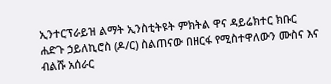ኢንተርፕራይዝ ልማት ኢንስቲትዩት ምክትል ዋና ዳይሬክተር ክቡር ሐድጉ ኃይለኪሮስ (ዶ/ር) ስልጠናው በዘርፋ የሚስተዋለውን ሙስና እና ብልሹ አሰራር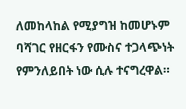ለመከላከል የሚያግዝ ከመሆኑም ባሻገር የዘርፋን የሙስና ተጋላጭነት የምንለይበት ነው ሲሉ ተናግረዋል።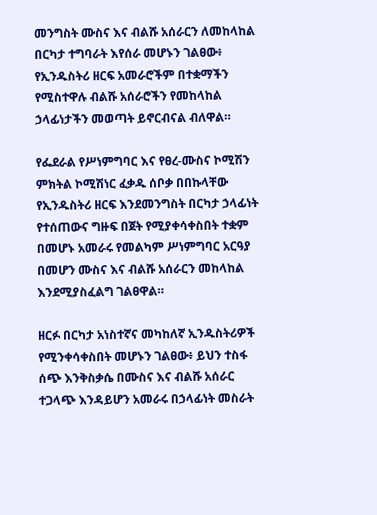መንግስት ሙስና እና ብልሹ አሰራርን ለመከላከል በርካታ ተግባራት እየሰራ መሆኑን ገልፀው፥ የኢንዱስትሪ ዘርፍ አመራሮችም በተቋማችን የሚስተዋሉ ብልሹ አሰራሮችን የመከላከል ኃላፊነታችን መወጣት ይኖርብናል ብለዋል።

የፌደራል የሥነምግባር እና የፀረ-ሙስና ኮሚሽን ምክትል ኮሚሽነር ፈቃዱ ሰቦቃ በበኩላቸው የኢንዱስትሪ ዘርፍ እንደመንግስት በርካታ ኃላፊነት የተሰጠውና ግዙፍ በጀት የሚያቀሳቀስበት ተቋም በመሆኑ አመራሩ የመልካም ሥነምግባር አርዓያ በመሆን ሙስና እና ብልሹ አሰራርን መከላከል እንደሚያስፈልግ ገልፀዋል።

ዘርፉ በርካታ አነስተኛና መካከለኛ ኢንዱስትሪዎች የሚንቀሳቀስበት መሆኑን ገልፀው፥ ይህን ተስፋ ሰጭ እንቅስቃሴ በሙስና እና ብልሹ አሰራር ተጋላጭ እንዳይሆን አመራሩ በኃላፊነት መስራት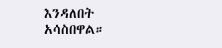እንዳለበት አሳስበዋል።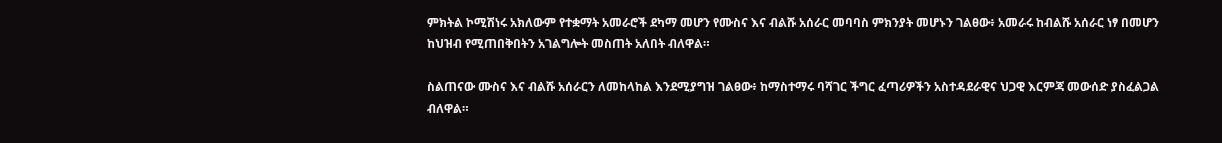ምክትል ኮሚሽነሩ አክለውም የተቋማት አመራሮች ደካማ መሆን የሙስና እና ብልሹ አሰራር መባባስ ምክንያት መሆኑን ገልፀው፥ አመራሩ ከብልሹ አሰራር ነፃ በመሆን ከህዝብ የሚጠበቅበትን አገልግሎት መስጠት አለበት ብለዋል።

ስልጠናው ሙስና እና ብልሹ አሰራርን ለመከላከል እንደሚያግዝ ገልፀው፥ ከማስተማሩ ባሻገር ችግር ፈጣሪዎችን አስተዳደራዊና ህጋዊ እርምጃ መውሰድ ያስፈልጋል ብለዋል።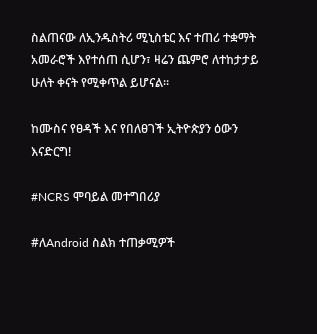ስልጠናው ለኢንዱስትሪ ሚኒስቴር እና ተጠሪ ተቋማት አመራሮች እየተሰጠ ሲሆን፣ ዛሬን ጨምሮ ለተከታታይ ሁለት ቀናት የሚቀጥል ይሆናል።

ከሙስና የፀዳች እና የበለፀገች ኢትዮጵያን ዕውን እናድርግ!

#NCRS ሞባይል መተግበሪያ

#ለAndroid ስልክ ተጠቃሚዎች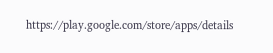https://play.google.com/store/apps/details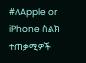#ለApple or iPhone ስልክ ተጠቃሚዎች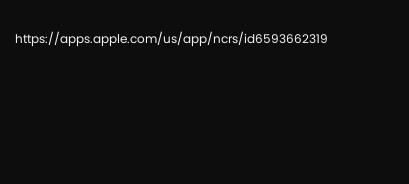https://apps.apple.com/us/app/ncrs/id6593662319